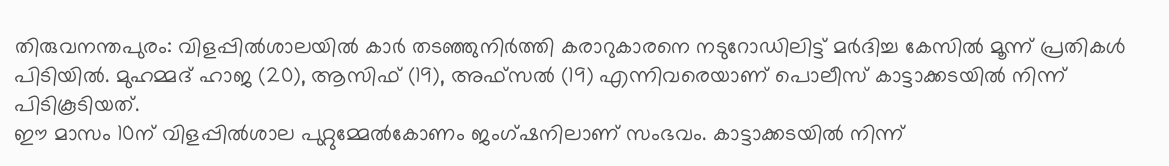തിരുവനന്തപുരം: വിളപ്പിൽശാലയിൽ കാർ തടഞ്ഞുനിർത്തി കരാറുകാരനെ നടുറോഡിലിട്ട് മർദിച്ച കേസിൽ മൂന്ന് പ്രതികൾ പിടിയിൽ. മുഹമ്മദ് ഹാജ (20), ആസിഫ് (19), അഫ്സൽ (19) എന്നിവരെയാണ് പൊലീസ് കാട്ടാക്കടയിൽ നിന്ന് പിടികൂടിയത്.
ഈ മാസം 10ന് വിളപ്പിൽശാല പുറ്റുമ്മേൽകോണം ജംഗ്ഷനിലാണ് സംഭവം. കാട്ടാക്കടയിൽ നിന്ന്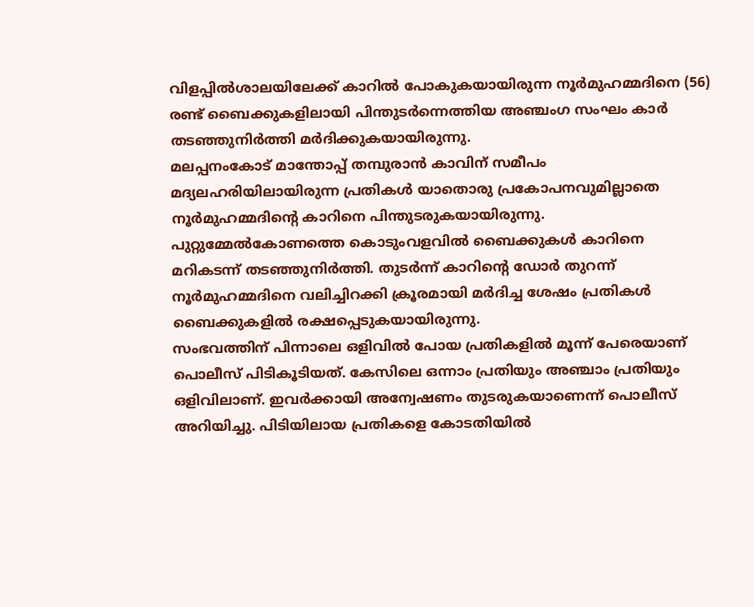വിളപ്പിൽശാലയിലേക്ക് കാറിൽ പോകുകയായിരുന്ന നൂർമുഹമ്മദിനെ (56) രണ്ട് ബൈക്കുകളിലായി പിന്തുടർന്നെത്തിയ അഞ്ചംഗ സംഘം കാർ തടഞ്ഞുനിർത്തി മർദിക്കുകയായിരുന്നു.
മലപ്പനംകോട് മാന്തോപ്പ് തമ്പുരാൻ കാവിന് സമീപം മദ്യലഹരിയിലായിരുന്ന പ്രതികൾ യാതൊരു പ്രകോപനവുമില്ലാതെ നൂർമുഹമ്മദിന്റെ കാറിനെ പിന്തുടരുകയായിരുന്നു. പുറ്റുമ്മേൽകോണത്തെ കൊടുംവളവിൽ ബൈക്കുകൾ കാറിനെ മറികടന്ന് തടഞ്ഞുനിർത്തി. തുടർന്ന് കാറിന്റെ ഡോർ തുറന്ന് നൂർമുഹമ്മദിനെ വലിച്ചിറക്കി ക്രൂരമായി മർദിച്ച ശേഷം പ്രതികൾ ബൈക്കുകളിൽ രക്ഷപ്പെടുകയായിരുന്നു.
സംഭവത്തിന് പിന്നാലെ ഒളിവിൽ പോയ പ്രതികളിൽ മൂന്ന് പേരെയാണ് പൊലീസ് പിടികൂടിയത്. കേസിലെ ഒന്നാം പ്രതിയും അഞ്ചാം പ്രതിയും ഒളിവിലാണ്. ഇവർക്കായി അന്വേഷണം തുടരുകയാണെന്ന് പൊലീസ് അറിയിച്ചു. പിടിയിലായ പ്രതികളെ കോടതിയിൽ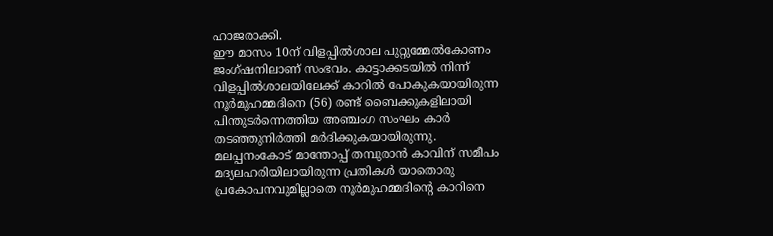ഹാജരാക്കി.
ഈ മാസം 10ന് വിളപ്പിൽശാല പുറ്റുമ്മേൽകോണം ജംഗ്ഷനിലാണ് സംഭവം. കാട്ടാക്കടയിൽ നിന്ന് വിളപ്പിൽശാലയിലേക്ക് കാറിൽ പോകുകയായിരുന്ന നൂർമുഹമ്മദിനെ (56) രണ്ട് ബൈക്കുകളിലായി പിന്തുടർന്നെത്തിയ അഞ്ചംഗ സംഘം കാർ തടഞ്ഞുനിർത്തി മർദിക്കുകയായിരുന്നു.
മലപ്പനംകോട് മാന്തോപ്പ് തമ്പുരാൻ കാവിന് സമീപം മദ്യലഹരിയിലായിരുന്ന പ്രതികൾ യാതൊരു പ്രകോപനവുമില്ലാതെ നൂർമുഹമ്മദിന്റെ കാറിനെ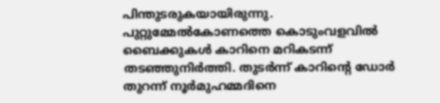പിന്തുടരുകയായിരുന്നു. പുറ്റുമ്മേൽകോണത്തെ കൊടുംവളവിൽ ബൈക്കുകൾ കാറിനെ മറികടന്ന് തടഞ്ഞുനിർത്തി. തുടർന്ന് കാറിന്റെ ഡോർ തുറന്ന് നൂർമുഹമ്മദിനെ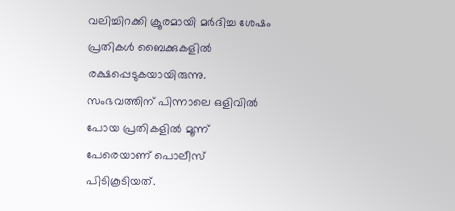വലിച്ചിറക്കി ക്രൂരമായി മർദിച്ച ശേഷം പ്രതികൾ ബൈക്കുകളിൽ രക്ഷപ്പെടുകയായിരുന്നു.
സംഭവത്തിന് പിന്നാലെ ഒളിവിൽ പോയ പ്രതികളിൽ മൂന്ന് പേരെയാണ് പൊലീസ് പിടികൂടിയത്.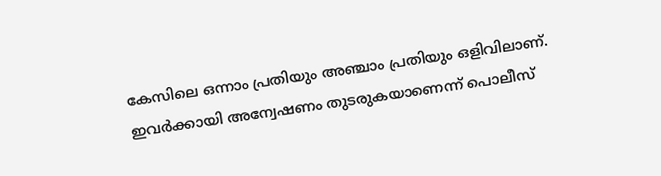കേസിലെ ഒന്നാം പ്രതിയും അഞ്ചാം പ്രതിയും ഒളിവിലാണ്. ഇവർക്കായി അന്വേഷണം തുടരുകയാണെന്ന് പൊലീസ്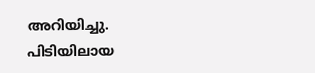അറിയിച്ചു. പിടിയിലായ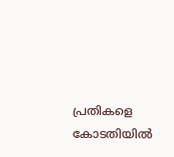പ്രതികളെ കോടതിയിൽ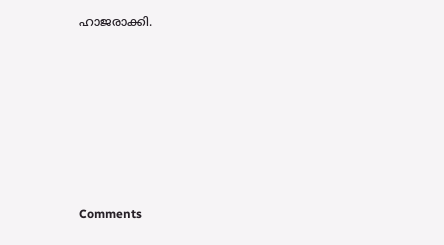ഹാജരാക്കി.







Comments